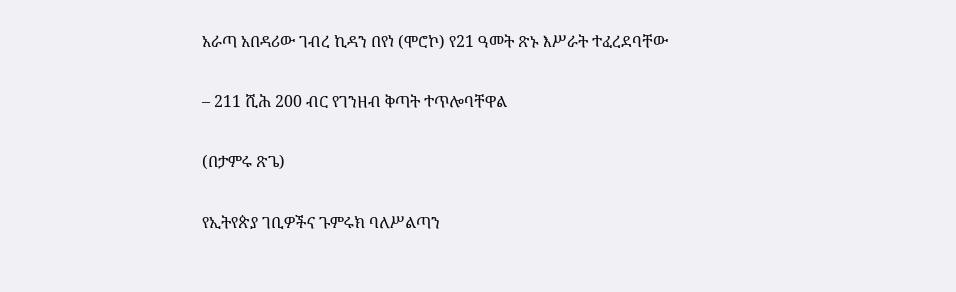አራጣ አበዳሪው ገብረ ኪዳን በየነ (ሞሮኮ) የ21 ዓመት ጽኑ እሥራት ተፈረደባቸው

– 211 ሺሕ 200 ብር የገንዘብ ቅጣት ተጥሎባቸዋል

(በታምሩ ጽጌ)

የኢትየጵያ ገቢዎችና ጉምሩክ ባለሥልጣን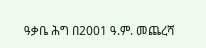ዓቃቤ ሕግ በ2001 ዓ.ም. መጨረሻ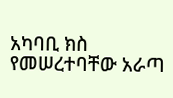አካባቢ ክስ የመሠረተባቸው አራጣ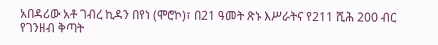አበዳሪው አቶ ገብረ ኪዳን በየነ (ሞሮኮ)፣ በ21 ዓመት ጽኑ እሥራትና የ211 ሺሕ 200 ብር የገንዘብ ቅጣት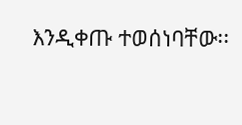እንዲቀጡ ተወሰነባቸው፡፡